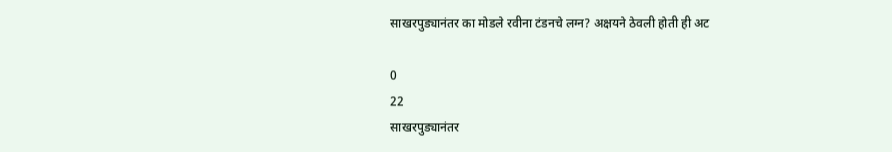साखरपुड्यानंतर का मोडले रवीना टंडनचे लग्न? अक्षयने ठेवली होती ही अट

0
22
साखरपुड्यानंतर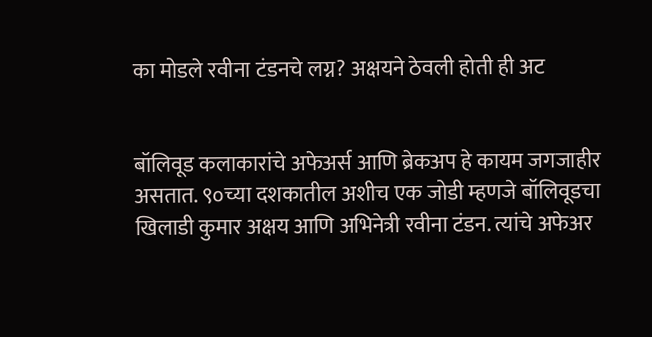का मोडले रवीना टंडनचे लग्न? अक्षयने ठेवली होती ही अट


बॉलिवूड कलाकारांचे अफेअर्स आणि ब्रेकअप हे कायम जगजाहीर असतात. ९०च्या दशकातील अशीच एक जोडी म्हणजे बॉलिवूडचा खिलाडी कुमार अक्षय आणि अभिनेत्री रवीना टंडन. त्यांचे अफेअर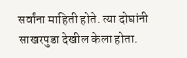सर्वांना माहिती होते. त्या दोघांनी साखरपुडा देखील केला होता.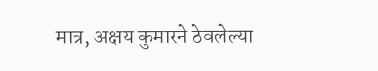मात्र, अक्षय कुमारने ठेवलेल्या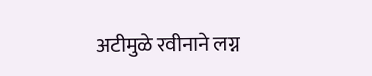अटीमुळे रवीनाने लग्न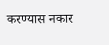करण्यास नकार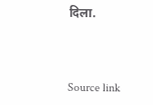दिला.



Source link